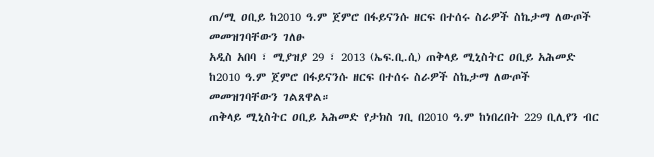ጠ/ሚ ዐቢይ ከ2010 ዓ.ም ጀምሮ በፋይናንሱ ዘርፍ በተሰሩ ስራዎች ስኬታማ ለውጦች መመዝገባቸውን ገለፁ
አዲስ አበባ ፣ ሚያዝያ 29 ፣ 2013 (ኤፍ.ቢ.ሲ) ጠቅላይ ሚኒስትር ዐቢይ አሕመድ ከ2010 ዓ.ም ጀምሮ በፋይናንሱ ዘርፍ በተሰሩ ስራዎች ስኬታማ ለውጦች መመዝገባቸውን ገልጸዋል።
ጠቅላይ ሚኒስትር ዐቢይ አሕመድ የታክስ ገቢ በ2010 ዓ.ም ከነበረበት 229 ቢሊየን ብር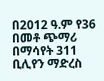በ2012 ዓ.ም የ36 በመቶ ጭማሪ በማሳየት 311 ቢሊየን ማድረስ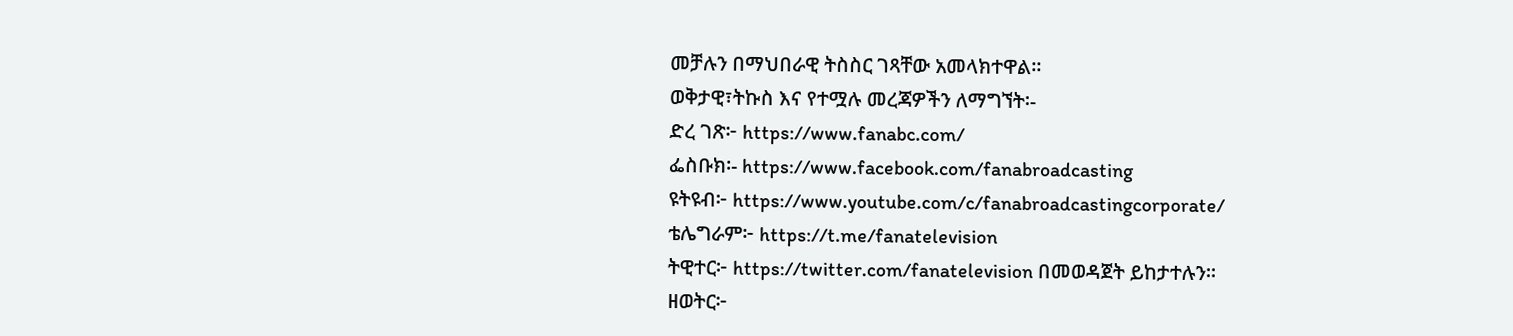መቻሉን በማህበራዊ ትስስር ገጻቸው አመላክተዋል።
ወቅታዊ፣ትኩስ እና የተሟሉ መረጃዎችን ለማግኘት፡-
ድረ ገጽ፦ https://www.fanabc.com/
ፌስቡክ፡- https://www.facebook.com/fanabroadcasting
ዩትዩብ፦ https://www.youtube.com/c/fanabroadcastingcorporate/
ቴሌግራም፦ https://t.me/fanatelevision
ትዊተር፦ https://twitter.com/fanatelevision በመወዳጀት ይከታተሉን፡፡
ዘወትር፦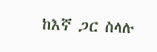ከእኛ ጋር ስላሉ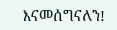እናመሰግናለን!